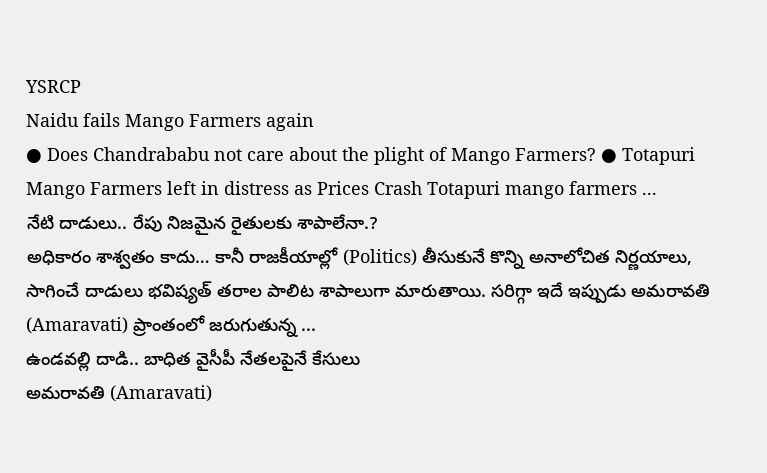YSRCP
Naidu fails Mango Farmers again
● Does Chandrababu not care about the plight of Mango Farmers? ● Totapuri Mango Farmers left in distress as Prices Crash Totapuri mango farmers ...
నేటి దాడులు.. రేపు నిజమైన రైతులకు శాపాలేనా.?
అధికారం శాశ్వతం కాదు… కానీ రాజకీయాల్లో (Politics) తీసుకునే కొన్ని అనాలోచిత నిర్ణయాలు, సాగించే దాడులు భవిష్యత్ తరాల పాలిట శాపాలుగా మారుతాయి. సరిగ్గా ఇదే ఇప్పుడు అమరావతి (Amaravati) ప్రాంతంలో జరుగుతున్న ...
ఉండవల్లి దాడి.. బాధిత వైసీపీ నేతలపైనే కేసులు
అమరావతి (Amaravati)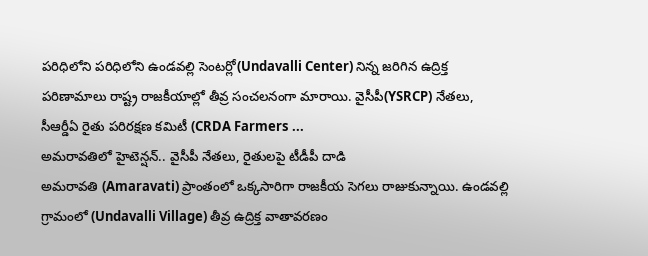పరిధిలోని పరిధిలోని ఉండవల్లి సెంటర్లో(Undavalli Center) నిన్న జరిగిన ఉద్రిక్త పరిణామాలు రాష్ట్ర రాజకీయాల్లో తీవ్ర సంచలనంగా మారాయి. వైసీపీ(YSRCP) నేతలు, సీఆర్డీఏ రైతు పరిరక్షణ కమిటీ (CRDA Farmers ...
అమరావతిలో హైటెన్షన్.. వైసీపీ నేతలు, రైతులపై టీడీపీ దాడి
అమరావతి (Amaravati) ప్రాంతంలో ఒక్కసారిగా రాజకీయ సెగలు రాజుకున్నాయి. ఉండవల్లి గ్రామంలో (Undavalli Village) తీవ్ర ఉద్రిక్త వాతావరణం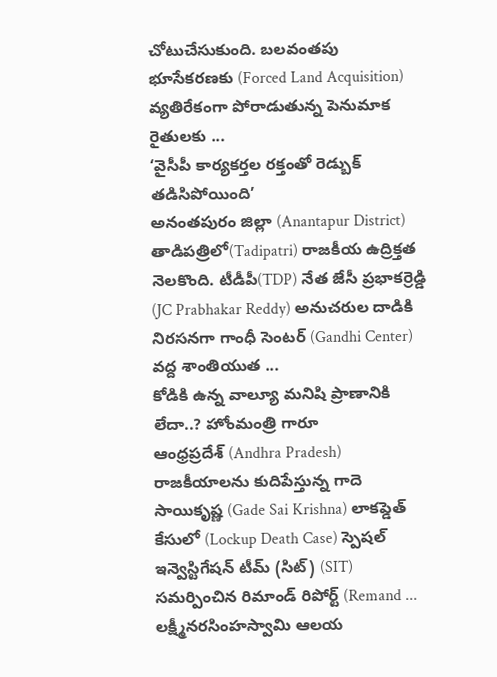చోటుచేసుకుంది. బలవంతపు భూసేకరణకు (Forced Land Acquisition) వ్యతిరేకంగా పోరాడుతున్న పెనుమాక రైతులకు ...
‘వైసీపీ కార్యకర్తల రక్తంతో రెడ్బుక్ తడిసిపోయింది’
అనంతపురం జిల్లా (Anantapur District) తాడిపత్రిలో(Tadipatri) రాజకీయ ఉద్రిక్తత నెలకొంది. టీడీపీ(TDP) నేత జేసీ ప్రభాకర్రెడ్డి (JC Prabhakar Reddy) అనుచరుల దాడికి నిరసనగా గాంధీ సెంటర్ (Gandhi Center) వద్ద శాంతియుత ...
కోడికి ఉన్న వాల్యూ మనిషి ప్రాణానికి లేదా..? హోంమంత్రి గారూ
ఆంధ్రప్రదేశ్ (Andhra Pradesh) రాజకీయాలను కుదిపేస్తున్న గాదె సాయికృష్ణ (Gade Sai Krishna) లాకప్డెత్ కేసులో (Lockup Death Case) స్పెషల్ ఇన్వెస్టిగేషన్ టీమ్ (సిట్) (SIT) సమర్పించిన రిమాండ్ రిపోర్ట్ (Remand ...
లక్ష్మీనరసింహస్వామి ఆలయ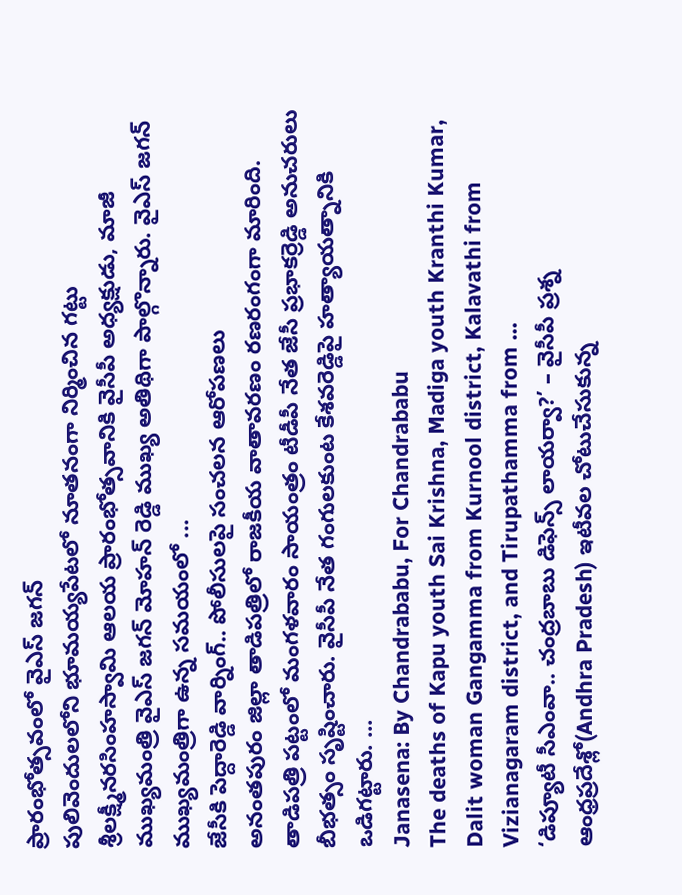ప్రారంభోత్సవంలో వైఎస్ జగన్
పులివెందులలోని భూమయ్యపేటలో నూతనంగా నిర్మించిన గట్టు శ్రీలక్ష్మీనరసింహస్వామి ఆలయ ప్రారంభోత్సవానికి వైసీపీ అధ్యక్షుడు, మాజీ ముఖ్యమంత్రి వైఎస్ జగన్ మోహన్ రెడ్డి ముఖ్య అతిథిగా పాల్గొన్నారు. వైఎస్ జగన్ ముఖ్యమంత్రిగా ఉన్న సమయంలో ...
జేసీకి పెద్దారెడ్డి వార్నింగ్.. పోలీసులపై సంచలన ఆరోపణలు
అనంతపురం జిల్లా తాడిపత్రిలో రాజకీయ వాతావరణం రణరంగంగా మారింది. తాడిపత్రి పట్టంలో మంగళవారం సాయంత్రం టీడీపీ నేత జేసీ ప్రభాకర్రెడ్డి అనుచరులు బీభత్సం సృష్టించారు. వైసీపీ నేత గంగులకుంట కేశవరెడ్డిపై హత్యాయత్నానికి ఒడిగట్టారు. ...
Janasena: By Chandrababu, For Chandrababu
The deaths of Kapu youth Sai Krishna, Madiga youth Kranthi Kumar, Dalit woman Gangamma from Kurnool district, Kalavathi from Vizianagaram district, and Tirupathamma from ...
‘డిప్యూటీ సీఎంవా.. చంద్రబాబు డిఫెన్స్ లాయర్వా?’ – వైసీపీ ప్రశ్న
ఆంధ్రప్రదేశ్లో(Andhra Pradesh) ఇటీవల చోటుచేసుకున్న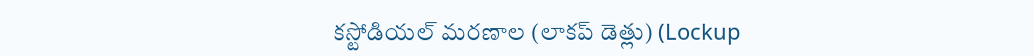కస్టోడియల్ మరణాల (లాకప్ డెత్లు) (Lockup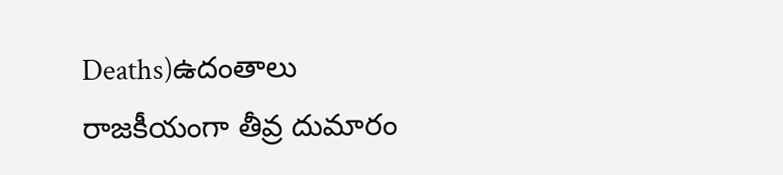Deaths)ఉదంతాలు రాజకీయంగా తీవ్ర దుమారం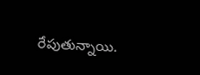రేపుతున్నాయి.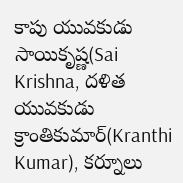కాపు యువకుడు సాయికృష్ణ(Sai Krishna, దళిత యువకుడు క్రాంతికుమార్(Kranthi Kumar), కర్నూలు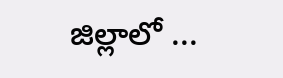జిల్లాలో ...